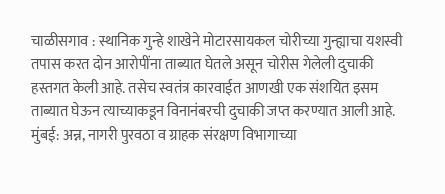चाळीसगाव : स्थानिक गुन्हे शाखेने मोटारसायकल चोरीच्या गुन्ह्याचा यशस्वी तपास करत दोन आरोपींना ताब्यात घेतले असून चोरीस गेलेली दुचाकी हस्तगत केली आहे. तसेच स्वतंत्र कारवाईत आणखी एक संशयित इसम ताब्यात घेऊन त्याच्याकडून विनानंबरची दुचाकी जप्त करण्यात आली आहे.
मुंबई: अन्न, नागरी पुरवठा व ग्राहक संरक्षण विभागाच्या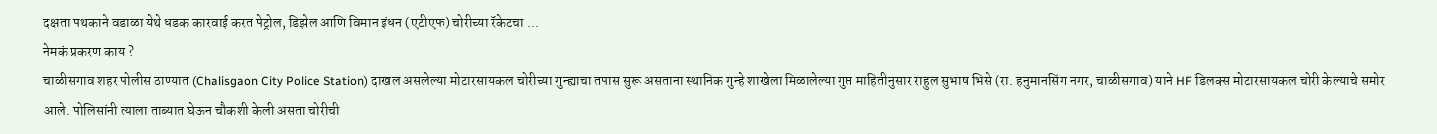दक्षता पथकाने वडाळा येथे धडक कारवाई करत पेट्रोल, डिझेल आणि विमान इंधन (एटीएफ) चोरीच्या रॅकेटचा ...
नेमकं प्रकरण काय ?
चाळीसगाव शहर पोलीस ठाण्यात (Chalisgaon City Police Station) दाखल असलेल्या मोटारसायकल चोरीच्या गुन्ह्याचा तपास सुरू असताना स्थानिक गुन्हे शाखेला मिळालेल्या गुप्त माहितीनुसार राहुल सुभाष भिसे (रा. हनुमानसिंग नगर, चाळीसगाव) याने HF डिलक्स मोटारसायकल चोरी केल्याचे समोर आले. पोलिसांनी त्याला ताब्यात घेऊन चौकशी केली असता चोरीची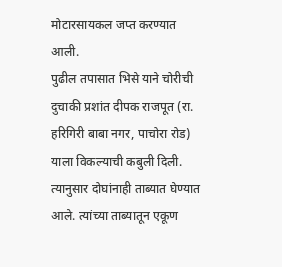मोटारसायकल जप्त करण्यात आली.
पुढील तपासात भिसे याने चोरीची दुचाकी प्रशांत दीपक राजपूत (रा. हरिगिरी बाबा नगर, पाचोरा रोड) याला विकल्याची कबुली दिली. त्यानुसार दोघांनाही ताब्यात घेण्यात आले. त्यांच्या ताब्यातून एकूण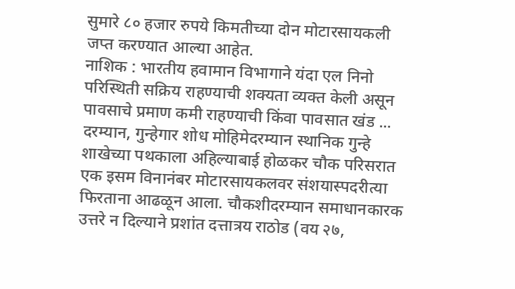सुमारे ८० हजार रुपये किमतीच्या दोन मोटारसायकली जप्त करण्यात आल्या आहेत.
नाशिक : भारतीय हवामान विभागाने यंदा एल निनो परिस्थिती सक्रिय राहण्याची शक्यता व्यक्त केली असून पावसाचे प्रमाण कमी राहण्याची किंवा पावसात खंड ...
दरम्यान, गुन्हेगार शोध मोहिमेदरम्यान स्थानिक गुन्हे शाखेच्या पथकाला अहिल्याबाई होळकर चौक परिसरात एक इसम विनानंबर मोटारसायकलवर संशयास्पदरीत्या फिरताना आढळून आला. चौकशीदरम्यान समाधानकारक उत्तरे न दिल्याने प्रशांत दत्तात्रय राठोड (वय २७,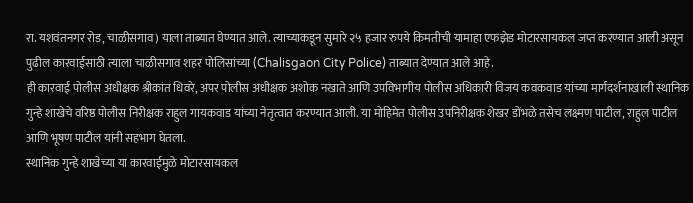रा. यशवंतनगर रोड, चाळीसगाव) याला ताब्यात घेण्यात आले. त्याच्याकडून सुमारे २५ हजार रुपये किमतीची यामाहा एफझेड मोटारसायकल जप्त करण्यात आली असून पुढील कारवाईसाठी त्याला चाळीसगाव शहर पोलिसांच्या (Chalisgaon City Police) ताब्यात देण्यात आले आहे.
ही कारवाई पोलीस अधीक्षक श्रीकांत धिवरे, अपर पोलीस अधीक्षक अशोक नखाते आणि उपविभागीय पोलीस अधिकारी विजय कवकवाड यांच्या मार्गदर्शनाखाली स्थानिक गुन्हे शाखेचे वरिष्ठ पोलीस निरीक्षक राहुल गायकवाड यांच्या नेतृत्वात करण्यात आली. या मोहिमेत पोलीस उपनिरीक्षक शेखर डोंभळे तसेच लक्ष्मण पाटील, राहुल पाटील आणि भूषण पाटील यांनी सहभाग घेतला.
स्थानिक गुन्हे शाखेच्या या कारवाईमुळे मोटारसायकल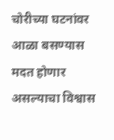चोरीच्या घटनांवर आळा बसण्यास मदत होणार असल्याचा विश्वास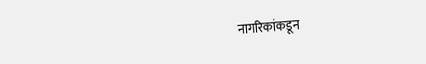नागरिकांकडून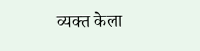व्यक्त केला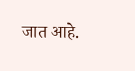जात आहे.